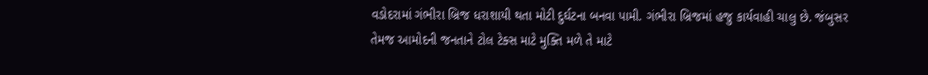વડોદરામાં ગંભીરા બ્રિજ ધરાશાયી થતા મોટી દુર્ઘટના બનવા પામી. ગંભીરા બ્રિજમાં હજુ કાર્યવાહી ચાલુ છે. જંબુસર તેમજ આમોદની જનતાને ટોલ ટેક્સ માટે મુક્તિ મળે તે માટે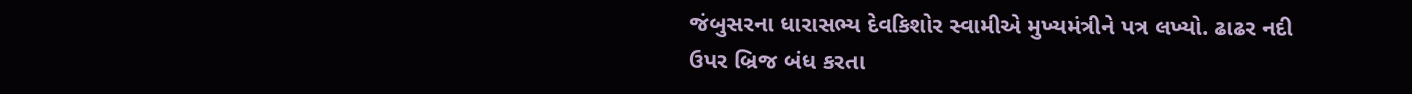જંબુસરના ધારાસભ્ય દેવકિશોર સ્વામીએ મુખ્યમંત્રીને પત્ર લખ્યો. ઢાઢર નદી ઉપર બ્રિજ બંધ કરતા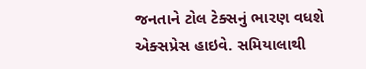જનતાને ટોલ ટેક્સનું ભારણ વધશે એક્સપ્રેસ હાઇવે. સમિયાલાથી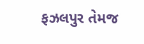ફઝલપુર તેમજ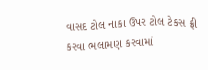વાસદ ટોલ નાકા ઉપર ટોલ ટેકસ ફ્રી કરવા ભલામણ કરવામાં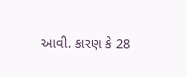આવી. કારણ કે 28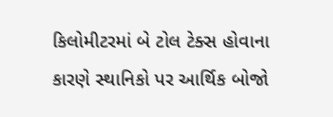કિલોમીટરમાં બે ટોલ ટેક્સ હોવાના કારણે સ્થાનિકો પર આર્થિક બોજો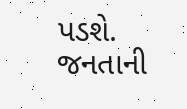પડશે.
જનતાની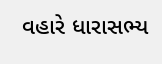વહારે ધારાસભ્ય